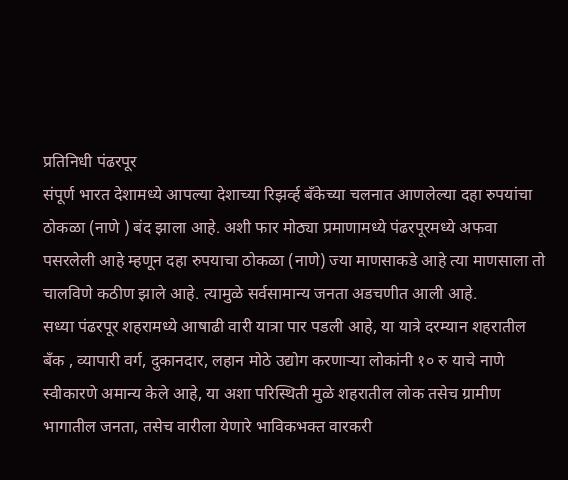प्रतिनिधी पंढरपूर
संपूर्ण भारत देशामध्ये आपल्या देशाच्या रिझर्व्ह बँकेच्या चलनात आणलेल्या दहा रुपयांचा ठोकळा (नाणे ) बंद झाला आहे. अशी फार मोठ्या प्रमाणामध्ये पंढरपूरमध्ये अफवा पसरलेली आहे म्हणून दहा रुपयाचा ठोकळा (नाणे) ज्या माणसाकडे आहे त्या माणसाला तो चालविणे कठीण झाले आहे. त्यामुळे सर्वसामान्य जनता अडचणीत आली आहे.
सध्या पंढरपूर शहरामध्ये आषाढी वारी यात्रा पार पडली आहे, या यात्रे दरम्यान शहरातील बँक , व्यापारी वर्ग, दुकानदार, लहान मोठे उद्योग करणाऱ्या लोकांनी १० रु याचे नाणे स्वीकारणे अमान्य केले आहे, या अशा परिस्थिती मुळे शहरातील लोक तसेच ग्रामीण भागातील जनता, तसेच वारीला येणारे भाविकभक्त वारकरी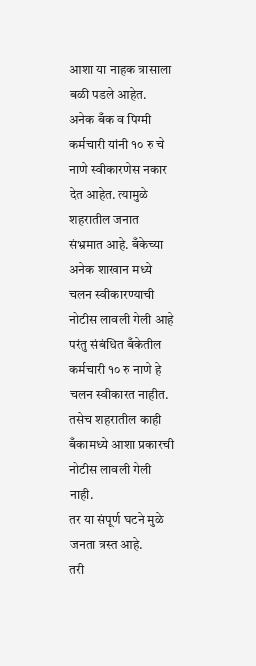आशा या नाहक त्रासाला बळी पडले आहेत.
अनेक बँक व पिग्मी कर्मचारी यांनी १० रु चे नाणे स्वीकारणेस नकार देत आहेत. त्यामुळे शहरातील जनात संभ्रमात आहे. बँकेच्या अनेक शाखान मध्ये चलन स्वीकारण्याची नोटीस लावली गेली आहे परंतु संबंधित बँकेतील कर्मचारी १० रु नाणे हे चलन स्वीकारत नाहीत. तसेच शहरातील काही बँकामध्ये आशा प्रकारची नोटीस लावली गेली नाही.
तर या संपूर्ण घटने मुळे जनता त्रस्त आहे.
तरी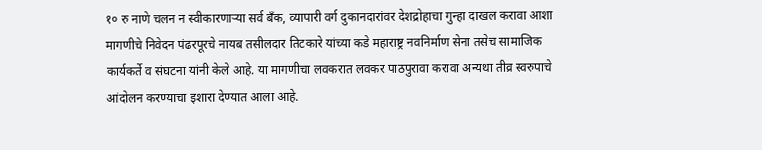१० रु नाणे चलन न स्वीकारणाऱ्या सर्व बँक, व्यापारी वर्ग दुकानदारांवर देशद्रोहाचा गुन्हा दाखल करावा आशा मागणीचे निवेदन पंढरपूरचे नायब तसीलदार तिटकारे यांच्या कडे महाराष्ट्र नवनिर्माण सेना तसेच सामाजिक कार्यकर्ते व संघटना यांनी केले आहे. या मागणीचा लवकरात लवकर पाठपुरावा करावा अन्यथा तीव्र स्वरुपाचे आंदोलन करण्याचा इशारा देण्यात आला आहे.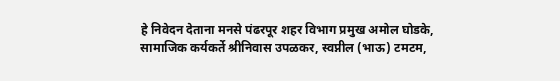हे निवेदन देताना मनसे पंढरपूर शहर विभाग प्रमुख अमोल घोडके, सामाजिक कर्यकर्ते श्रीनिवास उपळकर, स्वप्नील (भाऊ) टमटम,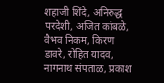शहाजी शिंदे, अनिरुद्ध परदेशी, अजित कांबळे, वैभव निकम, किरण डावरे, रोहित यादव, नागनाथ संपताळ, प्रकाश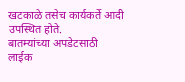खटकाळे तसेच कार्यकर्ते आदी उपस्थित होते.
बातम्यांच्या अपडेटसाठी लाईक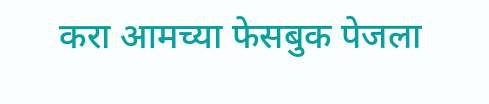करा आमच्या फेसबुक पेजला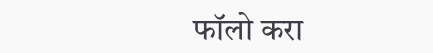फॉलो करा